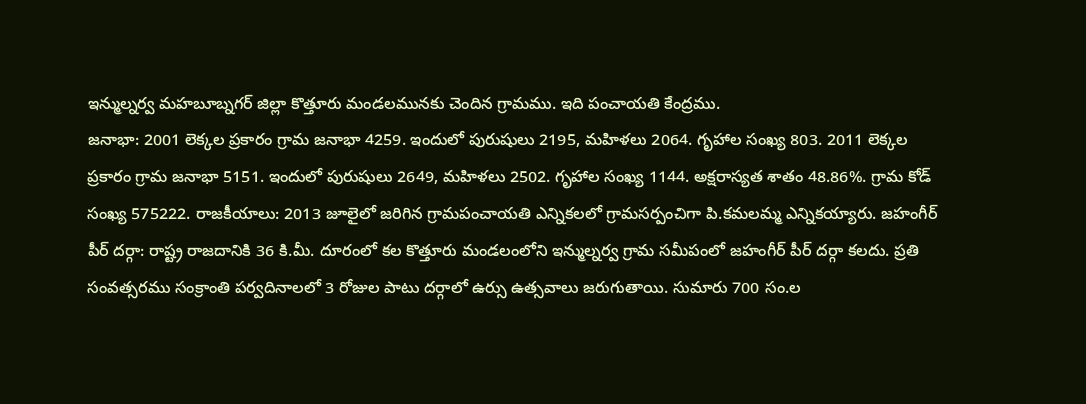ఇన్ముల్నర్వ మహబూబ్నగర్ జిల్లా కొత్తూరు మండలమునకు చెందిన గ్రామము. ఇది పంచాయతి కేంద్రము.
జనాభా: 2001 లెక్కల ప్రకారం గ్రామ జనాభా 4259. ఇందులో పురుషులు 2195, మహిళలు 2064. గృహాల సంఖ్య 803. 2011 లెక్కల ప్రకారం గ్రామ జనాభా 5151. ఇందులో పురుషులు 2649, మహిళలు 2502. గృహాల సంఖ్య 1144. అక్షరాస్యత శాతం 48.86%. గ్రామ కోడ్ సంఖ్య 575222. రాజకీయాలు: 2013 జూలైలో జరిగిన గ్రామపంచాయతి ఎన్నికలలో గ్రామసర్పంచిగా పి.కమలమ్మ ఎన్నికయ్యారు. జహంగీర్ పీర్ దర్గా: రాష్ట్ర రాజదానికి 36 కి.మీ. దూరంలో కల కొత్తూరు మండలంలోని ఇన్ముల్నర్వ గ్రామ సమీపంలో జహంగీర్ పీర్ దర్గా కలదు. ప్రతి సంవత్సరము సంక్రాంతి పర్వదినాలలో 3 రోజుల పాటు దర్గాలో ఉర్సు ఉత్సవాలు జరుగుతాయి. సుమారు 700 సం.ల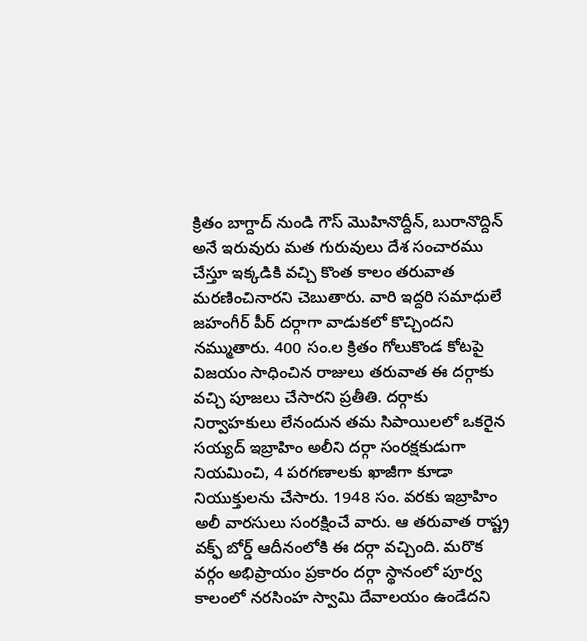క్రితం బాగ్దాద్ నుండి గౌస్ మొహినొద్దీన్, బురానొద్దిన్ అనే ఇరువురు మత గురువులు దేశ సంచారము చేస్తూ ఇక్కడికి వచ్చి కొంత కాలం తరువాత మరణించినారని చెబుతారు. వారి ఇద్దరి సమాధులే జహంగీర్ పీర్ దర్గాగా వాడుకలో కొచ్చిందని నమ్ముతారు. 400 సం.ల క్రితం గోలుకొండ కోటపై విజయం సాధించిన రాజులు తరువాత ఈ దర్గాకు వచ్చి పూజలు చేసారని ప్రతీతి. దర్గాకు నిర్వాహకులు లేనందున తమ సిపాయిలలో ఒకరైన సయ్యద్ ఇబ్రాహిం అలీని దర్గా సంరక్షకుడుగా నియమించి, 4 పరగణాలకు ఖాజీగా కూడా నియుక్తులను చేసారు. 1948 సం. వరకు ఇబ్రాహిం అలీ వారసులు సంరక్షించే వారు. ఆ తరువాత రాష్ట్ర వక్ఫ్ బోర్డ్ ఆదీనంలోకి ఈ దర్గా వచ్చింది. మరొక వర్గం అభిప్రాయం ప్రకారం దర్గా స్థానంలో పూర్వ కాలంలో నరసింహ స్వామి దేవాలయం ఉండేదని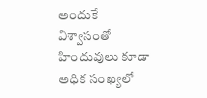అందుకే విశ్వాసంతో హిందువులు కూడా అధిక సంఖ్యలో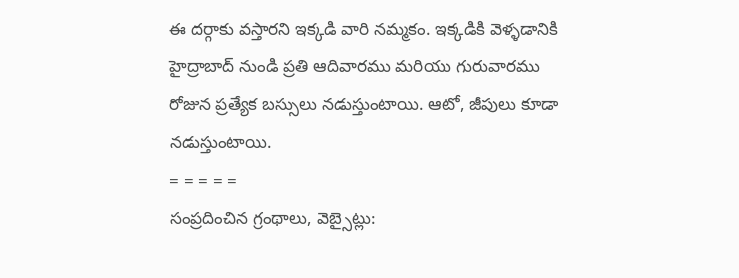ఈ దర్గాకు వస్తారని ఇక్కడి వారి నమ్మకం. ఇక్కడికి వెళ్ళడానికి హైద్రాబాద్ నుండి ప్రతి ఆదివారము మరియు గురువారము రోజున ప్రత్యేక బస్సులు నడుస్తుంటాయి. ఆటో, జీపులు కూడా నడుస్తుంటాయి.
= = = = =
సంప్రదించిన గ్రంథాలు, వెబ్సైట్లు: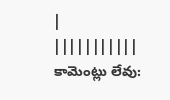| |||||||||||
కామెంట్లు లేవు: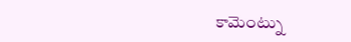కామెంట్ను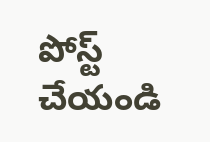పోస్ట్ చేయండి